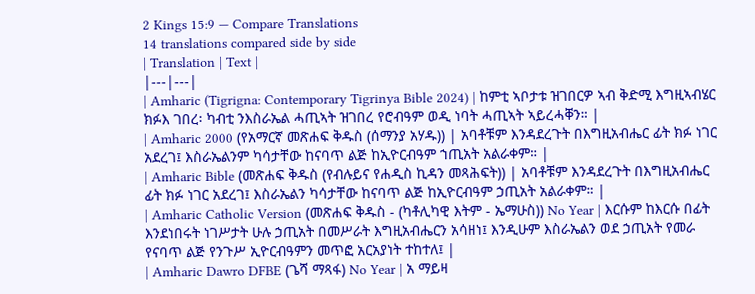2 Kings 15:9 — Compare Translations
14 translations compared side by side
| Translation | Text |
|---|---|
| Amharic (Tigrigna: Contemporary Tigrinya Bible 2024) | ከምቲ ኣቦታቱ ዝገበርዎ ኣብ ቅድሚ እግዚኣብሄር ክፉእ ገበረ፡ ካብቲ ንእስራኤል ሓጢኣት ዝገበረ የሮብዓም ወዲ ነባት ሓጢኣት ኣይረሓቐን። |
| Amharic 2000 (የአማርኛ መጽሐፍ ቅዱስ (ሰማንያ አሃዱ)) | አባቶቹም እንዳደረጉት በእግዚአብሔር ፊት ክፉ ነገር አደረገ፤ እስራኤልንም ካሳታቸው ከናባጥ ልጅ ከኢዮርብዓም ኀጢአት አልራቀም። |
| Amharic Bible (መጽሐፍ ቅዱስ (የብሉይና የሐዲስ ኪዳን መጻሕፍት)) | አባቶቹም እንዳደረጉት በእግዚአብሔር ፊት ክፉ ነገር አደረገ፤ እስራኤልን ካሳታቸው ከናባጥ ልጅ ከኢዮርብዓም ኃጢአት አልራቀም። |
| Amharic Catholic Version (መጽሐፍ ቅዱስ - (ካቶሊካዊ እትም - ኤማሁስ)) No Year | እርሱም ከእርሱ በፊት እንደነበሩት ነገሥታት ሁሉ ኃጢአት በመሥራት እግዚአብሔርን አሳዘነ፤ እንዲሁም እስራኤልን ወደ ኃጢአት የመራ የናባጥ ልጅ የንጉሥ ኢዮርብዓምን መጥፎ አርአያነት ተከተለ፤ |
| Amharic Dawro DFBE (ጌሻ ማጻፋ) No Year | አ ማይዛ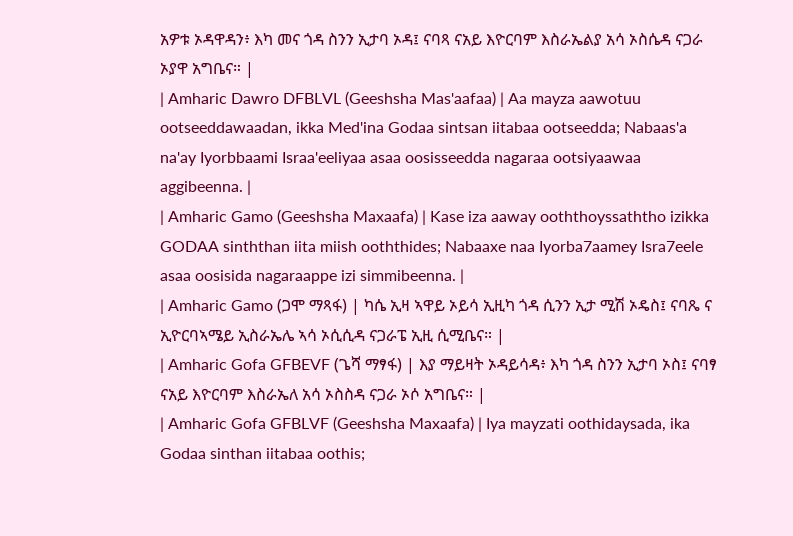አዎቱ ኦዳዋዳን፥ እካ መና ጎዳ ስንን ኢታባ ኦዳ፤ ናባጻ ናአይ እዮርባም እስራኤልያ አሳ ኦስሴዳ ናጋራ ኦያዋ አግቤና። |
| Amharic Dawro DFBLVL (Geeshsha Mas'aafaa) | Aa mayza aawotuu ootseeddawaadan, ikka Med'ina Godaa sintsan iitabaa ootseedda; Nabaas'a na'ay Iyorbbaami Israa'eeliyaa asaa oosisseedda nagaraa ootsiyaawaa aggibeenna. |
| Amharic Gamo (Geeshsha Maxaafa) | Kase iza aaway ooththoyssaththo izikka GODAA sinththan iita miish ooththides; Nabaaxe naa Iyorba7aamey Isra7eele asaa oosisida nagaraappe izi simmibeenna. |
| Amharic Gamo (ጋሞ ማጻፋ) | ካሴ ኢዛ ኣዋይ ኦይሳ ኢዚካ ጎዳ ሲንን ኢታ ሚሽ ኦዴስ፤ ናባጼ ና ኢዮርባኣሜይ ኢስራኤሌ ኣሳ ኦሲሲዳ ናጋራፔ ኢዚ ሲሚቤና። |
| Amharic Gofa GFBEVF (ጌሻ ማፃፋ) | እያ ማይዛት ኦዳይሳዳ፥ እካ ጎዳ ስንን ኢታባ ኦስ፤ ናባፃ ናአይ እዮርባም እስራኤለ አሳ ኦስስዳ ናጋራ ኦሶ አግቤና። |
| Amharic Gofa GFBLVF (Geeshsha Maxaafa) | Iya mayzati oothidaysada, ika Godaa sinthan iitabaa oothis;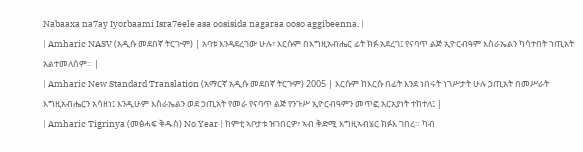Nabaaxa na7ay Iyorbaami Isra7eele asa oosisida nagaraa ooso aggibeenna. |
| Amharic NASV (አዲሱ መደበኛ ትርጒም) | አባቱ እንዳደረገው ሁሉ፣ እርሱም በእግዚአብሔር ፊት ክፉ አደረገ፤ የናባጥ ልጅ ኢዮርብዓም እስራኤልን ካሳተበት ኀጢአት አልተመለሰም። |
| Amharic New Standard Translation (አማርኛ አዲሱ መደበኛ ትርጉም) 2005 | እርሱም ከእርሱ በፊት እንደ ነበሩት ነገሥታት ሁሉ ኃጢአት በመሥራት እግዚአብሔርን አሳዘነ፤ እንዲሁም እስራኤልን ወደ ኃጢአት የመራ የናባጥ ልጅ የንጉሥ ኢዮርብዓምን መጥፎ አርአያነት ተከተለ፤ |
| Amharic Tigrinya (መፅሓፍ ቅዱስ) No Year | ከምቲ ኣቦታቱ ዝገበርዎ፥ ኣብ ቅድሚ እግዚኣብሄር ክፉእ ገበረ። ካብ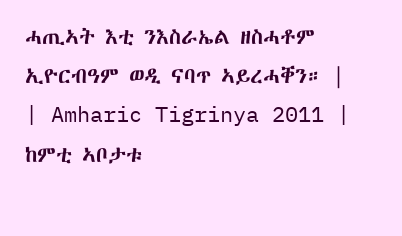ሓጢኣት እቲ ንእስራኤል ዘስሓቶም ኢዮርብዓም ወዲ ናባጥ ኣይረሓቐን። |
| Amharic Tigrinya 2011 | ከምቲ ኣቦታቱ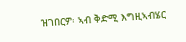ዝገበርዎ፡ ኣብ ቅድሚ እግዚኣብሄር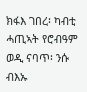ክፋእ ገበረ፡ ካብቲ ሓጢኣት የሮብዓም ወዲ ናባጥ፡ ንሱ ብእኡ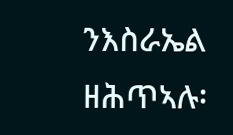ንእስራኤል ዘሕጥኣሉ፡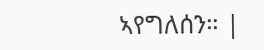ኣየግለሰን። |